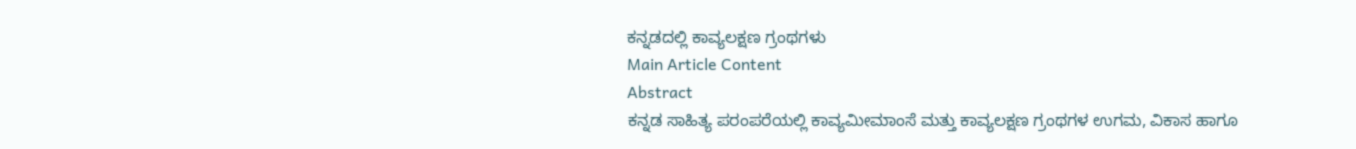ಕನ್ನಡದಲ್ಲಿ ಕಾವ್ಯಲಕ್ಷಣ ಗ್ರಂಥಗಳು
Main Article Content
Abstract
ಕನ್ನಡ ಸಾಹಿತ್ಯ ಪರಂಪರೆಯಲ್ಲಿ ಕಾವ್ಯಮೀಮಾಂಸೆ ಮತ್ತು ಕಾವ್ಯಲಕ್ಷಣ ಗ್ರಂಥಗಳ ಉಗಮ, ವಿಕಾಸ ಹಾಗೂ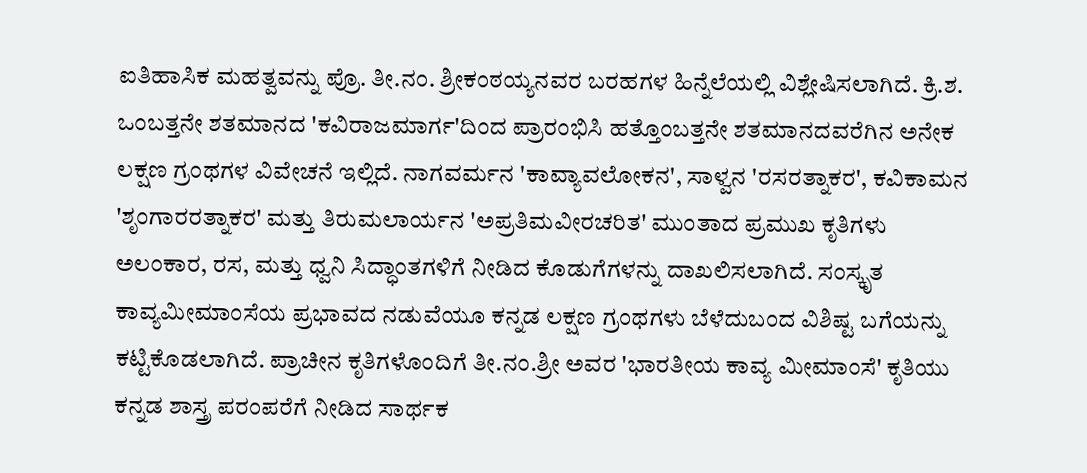ಐತಿಹಾಸಿಕ ಮಹತ್ವವನ್ನು ಪ್ರೊ. ತೀ.ನಂ. ಶ್ರೀಕಂಠಯ್ಯನವರ ಬರಹಗಳ ಹಿನ್ನೆಲೆಯಲ್ಲಿ ವಿಶ್ಲೇಷಿಸಲಾಗಿದೆ. ಕ್ರಿ.ಶ. ಒಂಬತ್ತನೇ ಶತಮಾನದ 'ಕವಿರಾಜಮಾರ್ಗ'ದಿಂದ ಪ್ರಾರಂಭಿಸಿ ಹತ್ತೊಂಬತ್ತನೇ ಶತಮಾನದವರೆಗಿನ ಅನೇಕ ಲಕ್ಷಣ ಗ್ರಂಥಗಳ ವಿವೇಚನೆ ಇಲ್ಲಿದೆ. ನಾಗವರ್ಮನ 'ಕಾವ್ಯಾವಲೋಕನ', ಸಾಳ್ವನ 'ರಸರತ್ನಾಕರ', ಕವಿಕಾಮನ 'ಶೃಂಗಾರರತ್ನಾಕರ' ಮತ್ತು ತಿರುಮಲಾರ್ಯನ 'ಅಪ್ರತಿಮವೀರಚರಿತ' ಮುಂತಾದ ಪ್ರಮುಖ ಕೃತಿಗಳು ಅಲಂಕಾರ, ರಸ, ಮತ್ತು ಧ್ವನಿ ಸಿದ್ಧಾಂತಗಳಿಗೆ ನೀಡಿದ ಕೊಡುಗೆಗಳನ್ನು ದಾಖಲಿಸಲಾಗಿದೆ. ಸಂಸ್ಕೃತ ಕಾವ್ಯಮೀಮಾಂಸೆಯ ಪ್ರಭಾವದ ನಡುವೆಯೂ ಕನ್ನಡ ಲಕ್ಷಣ ಗ್ರಂಥಗಳು ಬೆಳೆದುಬಂದ ವಿಶಿಷ್ಟ ಬಗೆಯನ್ನು ಕಟ್ಟಿಕೊಡಲಾಗಿದೆ. ಪ್ರಾಚೀನ ಕೃತಿಗಳೊಂದಿಗೆ ತೀ.ನಂ.ಶ್ರೀ ಅವರ 'ಭಾರತೀಯ ಕಾವ್ಯ ಮೀಮಾಂಸೆ' ಕೃತಿಯು ಕನ್ನಡ ಶಾಸ್ತ್ರ ಪರಂಪರೆಗೆ ನೀಡಿದ ಸಾರ್ಥಕ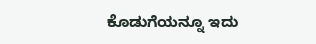ಕೊಡುಗೆಯನ್ನೂ ಇದು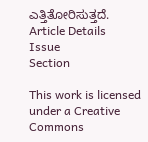ಎತ್ತಿತೋರಿಸುತ್ತದೆ.
Article Details
Issue
Section

This work is licensed under a Creative Commons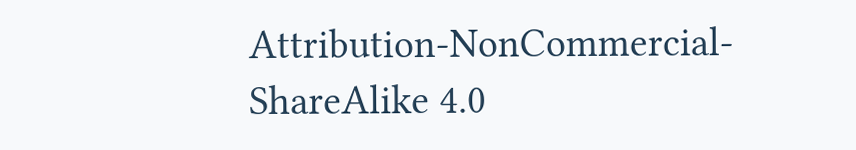Attribution-NonCommercial-ShareAlike 4.0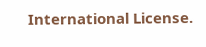International License.